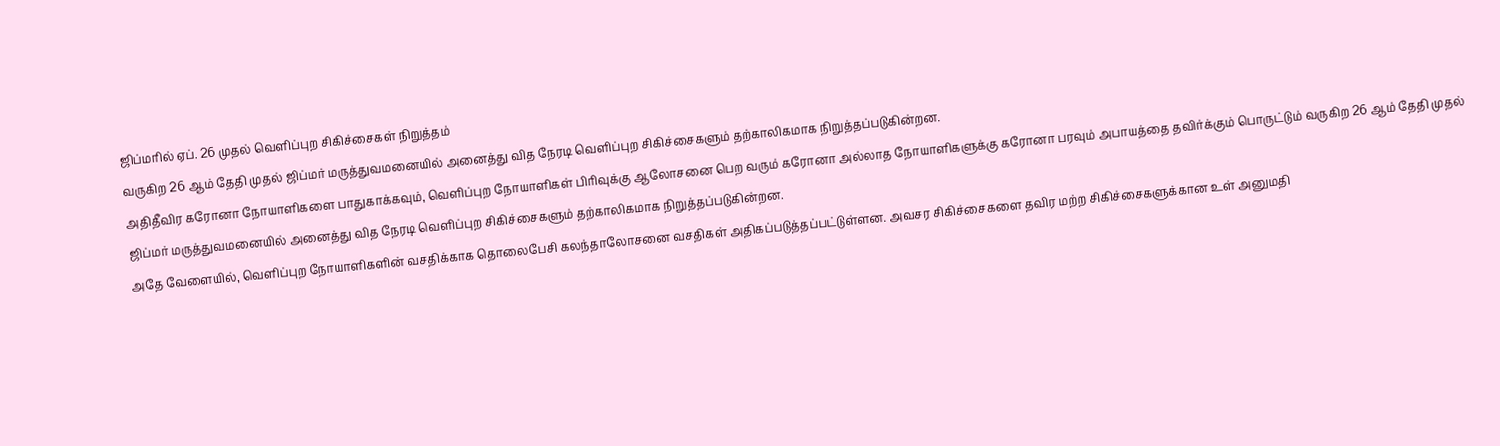ஜிப்மரில் ஏப். 26 முதல் வெளிப்புற சிகிச்சைகள் நிறுத்தம்
வருகிற 26 ஆம் தேதி முதல் ஜிப்மர் மருத்துவமனையில் அனைத்து வித நேரடி வெளிப்புற சிகிச்சைகளும் தற்காலிகமாக நிறுத்தப்படுகின்றன.
அதிதீவிர கரோனா நோயாளிகளை பாதுகாக்கவும், வெளிப்புற நோயாளிகள் பிரிவுக்கு ஆலோசனை பெற வரும் கரோனா அல்லாத நோயாளிகளுக்கு கரோனா பரவும் அபாயத்தை தவிர்க்கும் பொருட்டும் வருகிற 26 ஆம் தேதி முதல் ஜிப்மர் மருத்துவமனையில் அனைத்து வித நேரடி வெளிப்புற சிகிச்சைகளும் தற்காலிகமாக நிறுத்தப்படுகின்றன.
அதே வேளையில், வெளிப்புற நோயாளிகளின் வசதிக்காக தொலைபேசி கலந்தாலோசனை வசதிகள் அதிகப்படுத்தப்பட்டுள்ளன. அவசர சிகிச்சைகளை தவிர மற்ற சிகிச்சைகளுக்கான உள் அனுமதி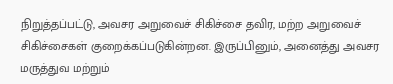நிறுத்தப்பட்டு, அவசர அறுவைச் சிகிச்சை தவிர, மற்ற அறுவைச் சிகிச்சைகள் குறைக்கப்படுகின்றன. இருப்பினும், அனைத்து அவசர மருத்துவ மற்றும்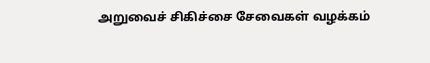அறுவைச் சிகிச்சை சேவைகள் வழக்கம்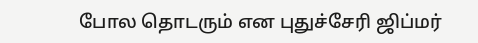போல தொடரும் என புதுச்சேரி ஜிப்மர்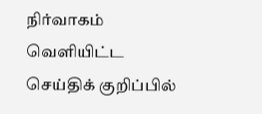நிர்வாகம் வெளியிட்ட செய்திக் குறிப்பில்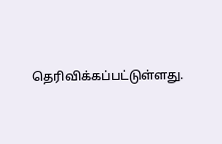தெரிவிக்கப்பட்டுள்ளது.